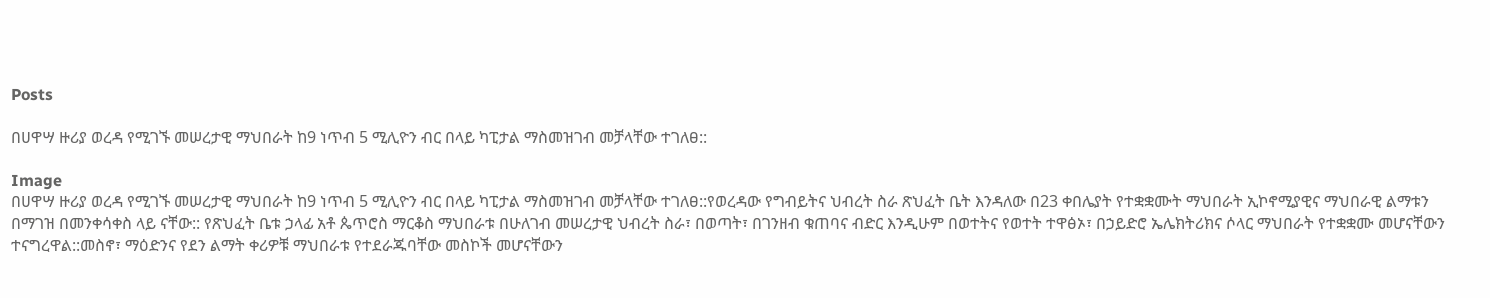Posts

በሀዋሣ ዙሪያ ወረዳ የሚገኙ መሠረታዊ ማህበራት ከ9 ነጥብ 5 ሚሊዮን ብር በላይ ካፒታል ማስመዝገብ መቻላቸው ተገለፀ::

Image
በሀዋሣ ዙሪያ ወረዳ የሚገኙ መሠረታዊ ማህበራት ከ9 ነጥብ 5 ሚሊዮን ብር በላይ ካፒታል ማስመዝገብ መቻላቸው ተገለፀ::የወረዳው የግብይትና ህብረት ስራ ጽህፈት ቤት እንዳለው በ23 ቀበሌያት የተቋቋሙት ማህበራት ኢኮኖሚያዊና ማህበራዊ ልማቱን በማገዝ በመንቀሳቀስ ላይ ናቸው:: የጽህፈት ቤቱ ኃላፊ አቶ ጴጥሮስ ማርቆስ ማህበራቱ በሁለገብ መሠረታዊ ህብረት ስራ፣ በወጣት፣ በገንዘብ ቁጠባና ብድር እንዲሁም በወተትና የወተት ተዋፅኦ፣ በኃይድሮ ኤሌክትሪክና ሶላር ማህበራት የተቋቋሙ መሆናቸውን ተናግረዋል::መስኖ፣ ማዕድንና የደን ልማት ቀሪዎቹ ማህበራቱ የተደራጁባቸው መስኮች መሆናቸውን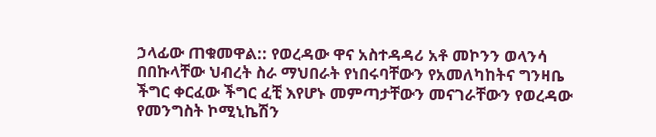ኃላፊው ጠቁመዋል:: የወረዳው ዋና አስተዳዳሪ አቶ መኮንን ወላንሳ በበኩላቸው ህብረት ስራ ማህበራት የነበሩባቸውን የአመለካከትና ግንዛቤ ችግር ቀርፈው ችግር ፈቺ እየሆኑ መምጣታቸውን መናገራቸውን የወረዳው የመንግስት ኮሚኒኬሽን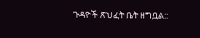ጉዳዮች ጽህፈት ቤት ዘግቧል::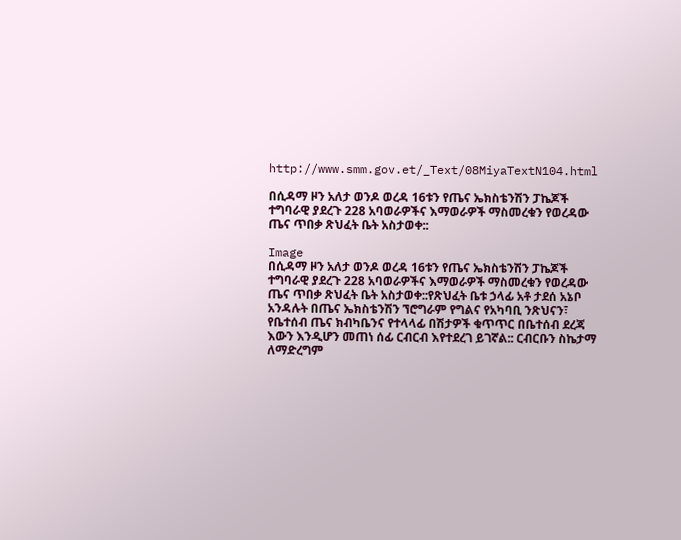http://www.smm.gov.et/_Text/08MiyaTextN104.html

በሲዳማ ዞን አለታ ወንዶ ወረዳ 16ቱን የጤና ኤክስቴንሽን ፓኬጆች ተግባራዊ ያደረጉ 228 አባወራዎችና እማወራዎች ማስመረቁን የወረዳው ጤና ጥበቃ ጽህፈት ቤት አስታወቀ::

Image
በሲዳማ ዞን አለታ ወንዶ ወረዳ 16ቱን የጤና ኤክስቴንሽን ፓኬጆች ተግባራዊ ያደረጉ 228 አባወራዎችና እማወራዎች ማስመረቁን የወረዳው ጤና ጥበቃ ጽህፈት ቤት አስታወቀ::የጽህፈት ቤቱ ኃላፊ አቶ ታደሰ አኔቦ አንዳሉት በጤና ኤክስቴንሽን ኘሮግራም የግልና የአካባቢ ንጽህናን፣ የቤተሰብ ጤና ክብካቤንና የተላላፊ በሽታዎች ቁጥጥር በቤተሰብ ደረጃ እውን እንዲሆን መጠነ ሰፊ ርብርብ እየተደረገ ይገኛል:: ርብርቡን ስኬታማ ለማድረግም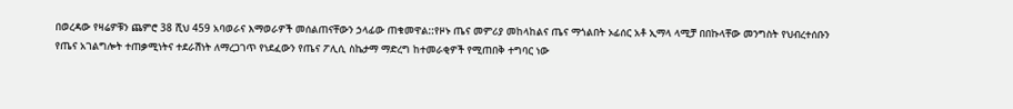በወረዳው የዛሬዎቹን ጨምሮ 38 ሺህ 459 አባወራና እማወራዎች መሰልጠናቸውን ኃላፊው ጠቁመዋል::የዞኑ ጤና መምሪያ መከላከልና ጤና ማጎልበት ኦፊሰር አቶ ኢማላ ላሚቻ በበኩላቸው መንግስት የህብረተሰቡን የጤና አገልግሎት ተጠቃሚነትና ተደራሽነት ለማረጋገጥ የነደፈውን የጤና ፖሊሲ ስኬታማ ማድረግ ከተመራቂዎች የሚጠበቅ ተግባር ነው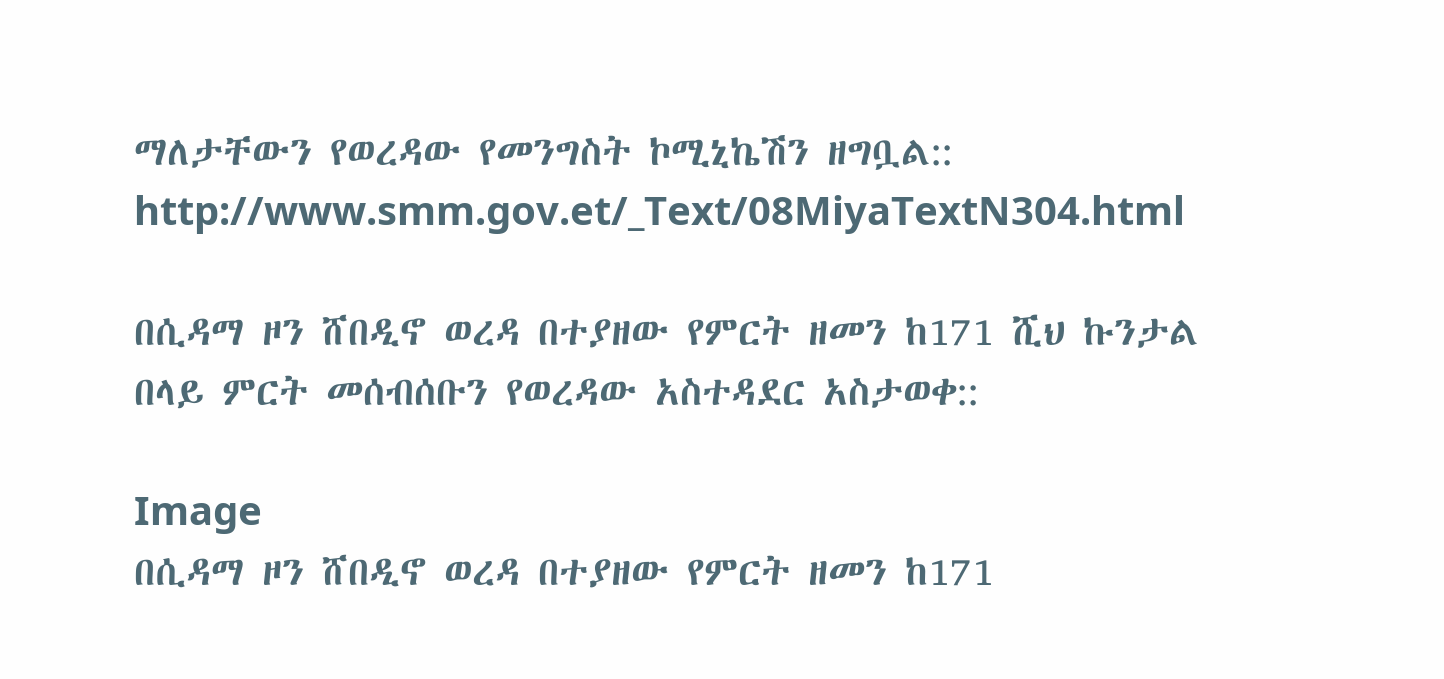ማለታቸውን የወረዳው የመንግስት ኮሚኒኬሽን ዘግቧል:: http://www.smm.gov.et/_Text/08MiyaTextN304.html

በሲዳማ ዞን ሸበዲኖ ወረዳ በተያዘው የምርት ዘመን ከ171 ሺህ ኩንታል በላይ ምርት መሰብሰቡን የወረዳው አስተዳደር አስታወቀ::

Image
በሲዳማ ዞን ሸበዲኖ ወረዳ በተያዘው የምርት ዘመን ከ171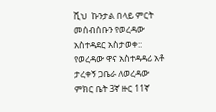ሺህ  ኩንታል በላይ ምርት መሰብሰቡን የወረዳው አስተዳደር አስታወቀ:: የወረዳው ዋና አስተዳዳሪ አቶ ታረቀኝ ጋቤራ ለወረዳው ምክር ቤት 3ኛ ዙር 11ኛ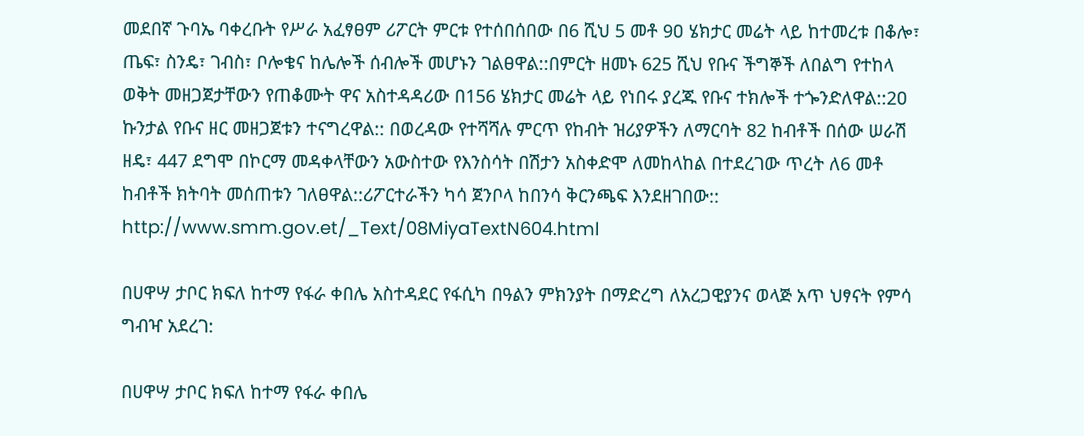መደበኛ ጉባኤ ባቀረቡት የሥራ አፈፃፀም ሪፖርት ምርቱ የተሰበሰበው በ6 ሺህ 5 መቶ 9ዐ ሄክታር መሬት ላይ ከተመረቱ በቆሎ፣ ጤፍ፣ ስንዴ፣ ገብስ፣ ቦሎቄና ከሌሎች ሰብሎች መሆኑን ገልፀዋል::በምርት ዘመኑ 625 ሺህ የቡና ችግኞች ለበልግ የተከላ ወቅት መዘጋጀታቸውን የጠቆሙት ዋና አስተዳዳሪው በ156 ሄክታር መሬት ላይ የነበሩ ያረጁ የቡና ተክሎች ተጐንድለዋል::2ዐ ኩንታል የቡና ዘር መዘጋጀቱን ተናግረዋል:: በወረዳው የተሻሻሉ ምርጥ የከብት ዝሪያዎችን ለማርባት 82 ከብቶች በሰው ሠራሽ ዘዴ፣ 447 ደግሞ በኮርማ መዳቀላቸውን አውስተው የእንስሳት በሽታን አስቀድሞ ለመከላከል በተደረገው ጥረት ለ6 መቶ ከብቶች ክትባት መሰጠቱን ገለፀዋል::ሪፖርተራችን ካሳ ጀንቦላ ከበንሳ ቅርንጫፍ እንደዘገበው:: http://www.smm.gov.et/_Text/08MiyaTextN604.html

በሀዋሣ ታቦር ክፍለ ከተማ የፋራ ቀበሌ አስተዳደር የፋሲካ በዓልን ምክንያት በማድረግ ለአረጋዊያንና ወላጅ አጥ ህፃናት የምሳ ግብዣ አደረገ:

በሀዋሣ ታቦር ክፍለ ከተማ የፋራ ቀበሌ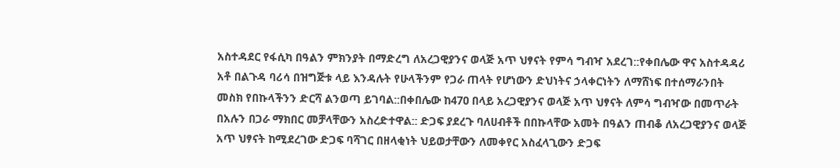አስተዳደር የፋሲካ በዓልን ምክንያት በማድረግ ለአረጋዊያንና ወላጅ አጥ ህፃናት የምሳ ግብዣ አደረገ::የቀበሌው ዋና አስተዳዳሪ አቶ በልጉዳ ባሪሳ በዝግጅቱ ላይ እንዳሉት የሁላችንም የጋራ ጠላት የሆነውን ድህነትና ኃላቀርነትን ለማሸነፍ በተሰማራንበት መስክ የበኩላችንን ድርሻ ልንወጣ ይገባል::በቀበሌው ከ47ዐ በላይ አረጋዊያንና ወላጅ አጥ ህፃናት ለምሳ ግብዣው በመጥራት በአሉን በጋራ ማክበር መቻላቸውን አስረድተዋል:: ድጋፍ ያደረጉ ባለሀብቶች በበኩላቸው አመት በዓልን ጠብቆ ለአረጋዊያንና ወላጅ አጥ ህፃናት ከሚደረገው ድጋፍ ባሻገር በዘላቂነት ህይወታቸውን ለመቀየር አስፈላጊውን ድጋፍ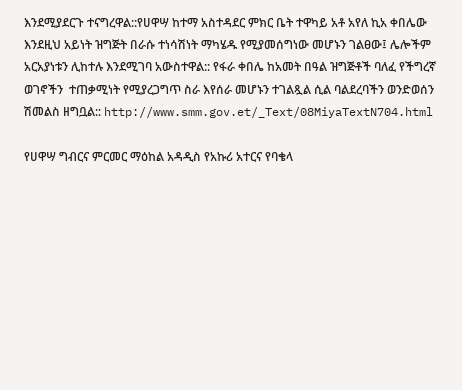እንደሚያደርጉ ተናግረዋል::የሀዋሣ ከተማ አስተዳደር ምክር ቤት ተዋካይ አቶ አየለ ኪአ ቀበሌው እንደዚህ አይነት ዝግጅት በራሱ ተነሳሽነት ማካሄዱ የሚያመሰግነው መሆኑን ገልፀው፤ ሌሎችም አርአያነቱን ሊከተሉ እንደሚገባ አውስተዋል:: የፋራ ቀበሌ ከአመት በዓል ዝግጅቶች ባለፈ የችግረኛ ወገኖችን  ተጠቃሚነት የሚያረጋግጥ ስራ እየሰራ መሆኑን ተገልጿል ሲል ባልደረባችን ወንድወሰን ሽመልስ ዘግቧል:: http://www.smm.gov.et/_Text/08MiyaTextN704.html

የሀዋሣ ግብርና ምርመር ማዕከል አዳዲስ የአኩሪ አተርና የባቄላ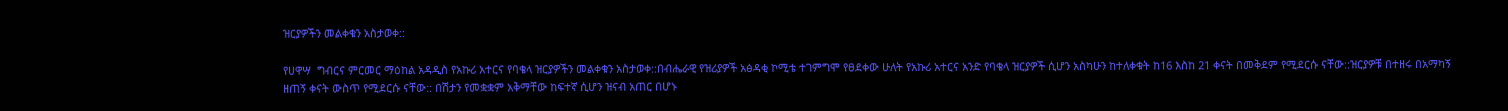ዝርያዎችን መልቀቁን አስታወቀ::

የሀዋሣ  ግብርና ምርመር ማዕከል አዳዲስ የአኩሪ አተርና የባቄላ ዝርያዎችን መልቀቁን አስታወቀ::በብሔራዊ የዝሪያዎች አፅዳቂ ኮሚቴ ተገምግሞ የፀደቀው ሁለት የአኩሪ አተርና አንድ የባቄላ ዝርያዎች ሲሆን አስካሁን ከተለቀቁት ከ16 እስከ 21 ቀናት በመቅደም የሚደርሱ ናቸው::ዝርያዎቹ በተዘሩ በአማካኝ ዘጠኝ ቀናት ውስጥ የሚደርሱ ናቸው:: በሽታን የመቋቋም አቅማቸው ከፍተኛ ሲሆን ዝናብ አጠር በሆኑ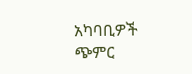አካባቢዎች ጭምር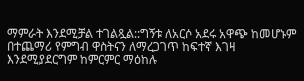ማምራት እንደሚቻል ተገልጿል::ግኝቱ ለአርሶ አደሩ አዋጭ ከመሆኑም በተጨማሪ የምግብ ዋስትናን ለማረጋገጥ ከፍተኛ እገዛ እንደሚያደርግም ከምርምር ማዕከሉ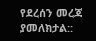የደረሰን መረጃ ያመለክታል::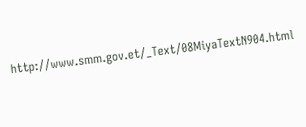http://www.smm.gov.et/_Text/08MiyaTextN904.html